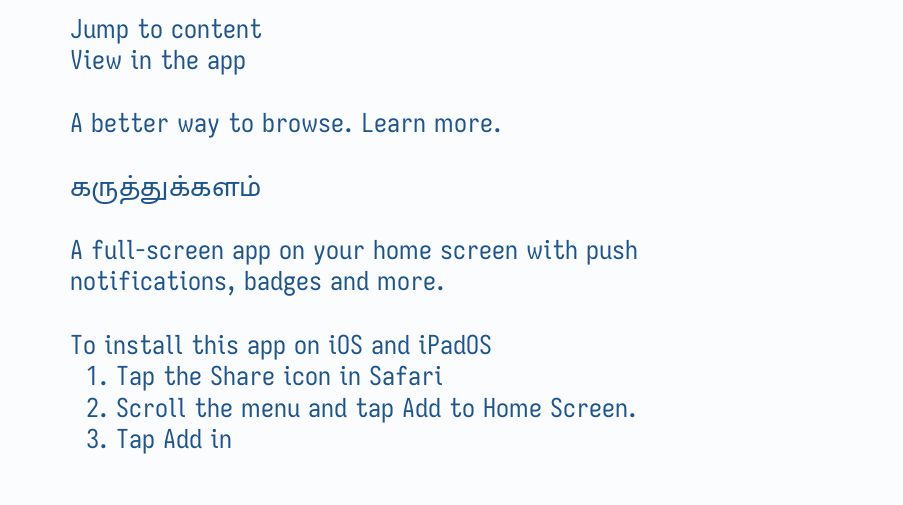Jump to content
View in the app

A better way to browse. Learn more.

கருத்துக்களம்

A full-screen app on your home screen with push notifications, badges and more.

To install this app on iOS and iPadOS
  1. Tap the Share icon in Safari
  2. Scroll the menu and tap Add to Home Screen.
  3. Tap Add in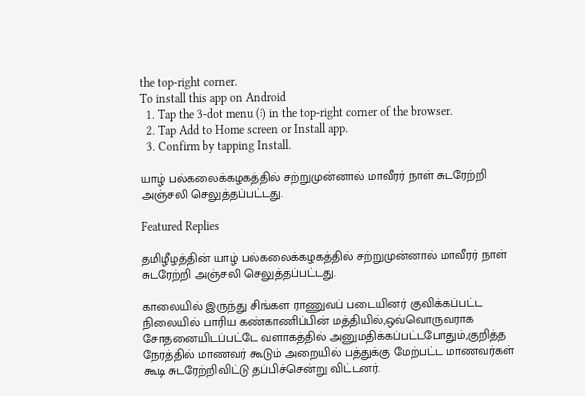the top-right corner.
To install this app on Android
  1. Tap the 3-dot menu (⋮) in the top-right corner of the browser.
  2. Tap Add to Home screen or Install app.
  3. Confirm by tapping Install.

யாழ் பல்கலைக்கழகத்தில் சற்றுமுன்னால் மாவீரர் நாள் சுடரேற்றி அஞ்சலி செலுத்தப்பட்டது.

Featured Replies

தமிழீழத்தின் யாழ் பல்கலைக்கழகத்தில் சற்றுமுன்னால் மாவீரர் நாள் சுடரேற்றி அஞ்சலி செலுத்தப்பட்டது.

காலையில் இருந்து சிங்கள ராணுவப் படையினர் குவிக்கப்பட்ட நிலையில் பாரிய கண்காணிப்பின் மத்தியில்,ஒவ்வொருவராக சோதனையிடப்பட்டே வளாகத்தில் அனுமதிக்கப்பட்டபோதும்,குறித்த நேரத்தில் மாணவர் கூடும் அறையில் பத்துக்கு மேற்பட்ட மாணவர்கள் கூடி சுடரேற்றிவிட்டு தப்பிச்சென்று விட்டனர்.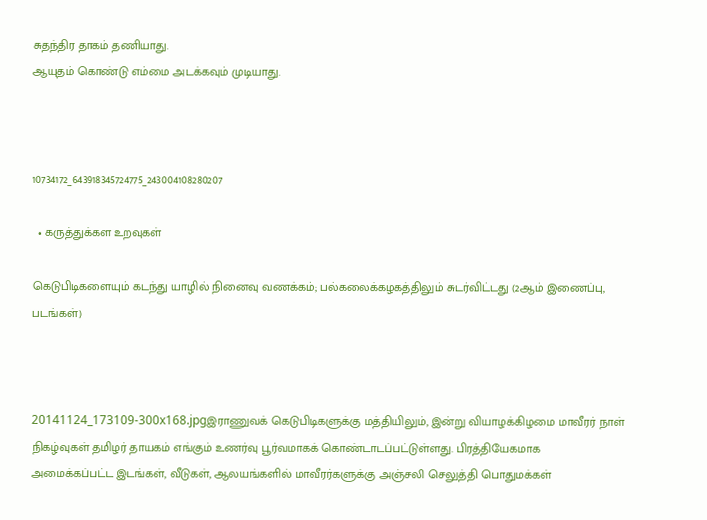சுதந்திர தாகம் தணியாது.
ஆயுதம் கொண்டு எம்மை அடக்கவும் முடியாது.



10734172_643918345724775_243004108280207

  • கருத்துக்கள உறவுகள்

கெடுபிடிகளையும் கடந்து யாழில் நினைவு வணக்கம்; பல்கலைக்கழகத்திலும் சுடர்விட்டது (2ஆம் இணைப்பு, படங்கள்)



20141124_173109-300x168.jpgஇராணுவக் கெடுபிடிகளுக்கு மத்தியிலும், இன்று வியாழக்கிழமை மாவீரர் நாள் நிகழ்வுகள் தமிழர் தாயகம் எங்கும் உணர்வு பூர்வமாகக் கொண்டாடப்பட்டுள்ளது. பிரத்தியேகமாக அமைக்கப்பட்ட இடங்கள், வீடுகள், ஆலயங்களில் மாவீரர்களுக்கு அஞ்சலி செலுத்தி பொதுமக்கள்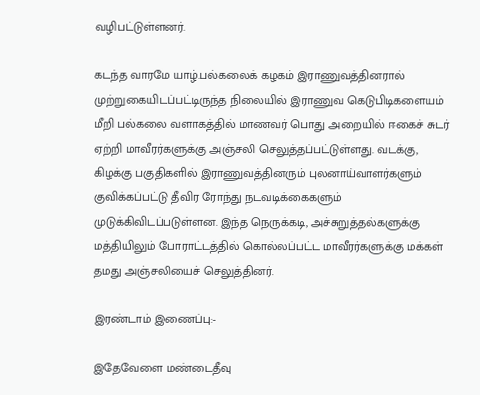வழிபட்டுள்ளனர்.

கடந்த வாரமே யாழ்.பல்கலைக் கழகம் இராணுவத்தினரால் முற்றுகையிடப்பட்டிருந்த நிலையில் இராணுவ கெடுபிடிகளையம் மீறி பல்கலை வளாகத்தில் மாணவர் பொது அறையில் ஈகைச் சுடர் ஏற்றி மாவீரர்களுக்கு அஞ்சலி செலுத்தப்பட்டுள்ளது. வடக்கு, கிழக்கு பகுதிகளில் இராணுவத்தினரும் புலனாய்வாளர்களும் குவிக்கப்பட்டு தீவிர ரோந்து நடவடிக்கைகளும் முடுக்கிவிடப்படுள்ளன. இந்த நெருக்கடி, அச்சுறுத்தல்களுக்கு மத்தியிலும் போராட்டத்தில் கொல்லப்பட்ட மாவீரர்களுக்கு மக்கள் தமது அஞ்சலியைச் செலுத்தினர்.

இரண்டாம் இணைப்பு:-

இதேவேளை மண்டைதீவு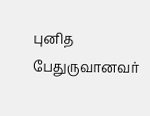புனித பேதுருவானவர்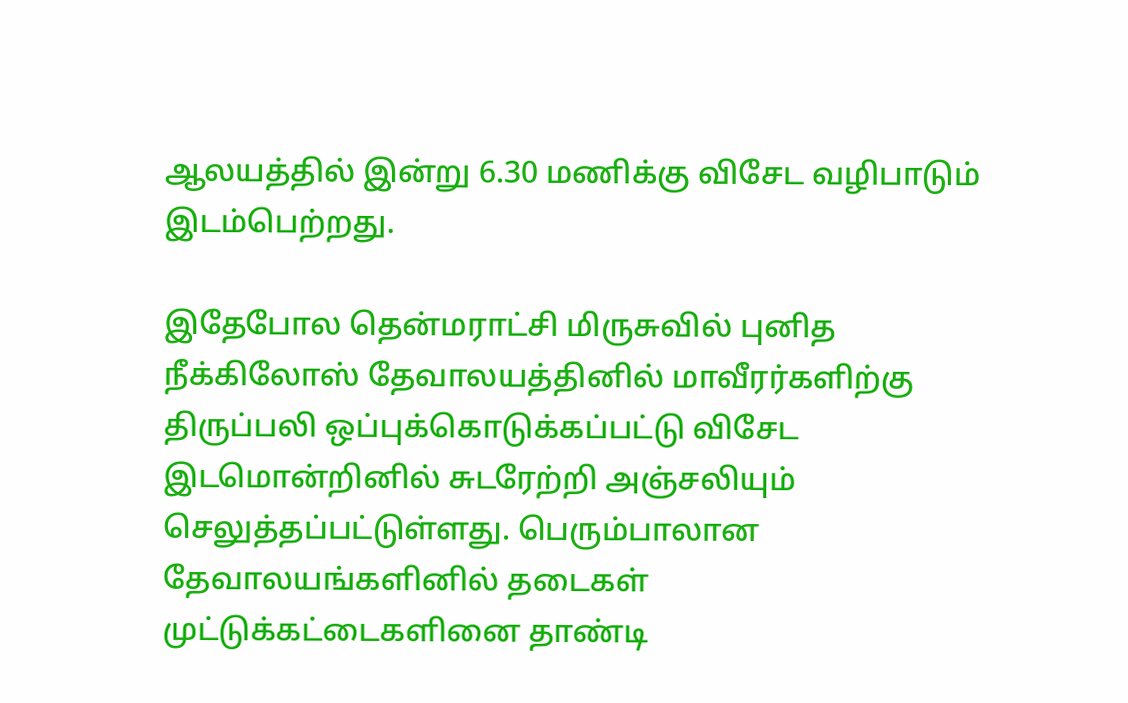ஆலயத்தில் இன்று 6.30 மணிக்கு விசேட வழிபாடும் இடம்பெற்றது.

இதேபோல தென்மராட்சி மிருசுவில் புனித நீக்கிலோஸ் தேவாலயத்தினில் மாவீரர்களிற்கு திருப்பலி ஒப்புக்கொடுக்கப்பட்டு விசேட இடமொன்றினில் சுடரேற்றி அஞ்சலியும்  செலுத்தப்பட்டுள்ளது. பெரும்பாலான தேவாலயங்களினில் தடைகள் முட்டுக்கட்டைகளினை தாண்டி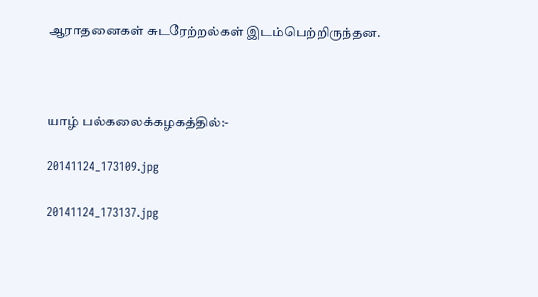ஆராதனைகள் சுடரேற்றல்கள் இடம்பெற்றிருந்தன.



யாழ் பல்கலைக்கழகத்தில்:-

20141124_173109.jpg

20141124_173137.jpg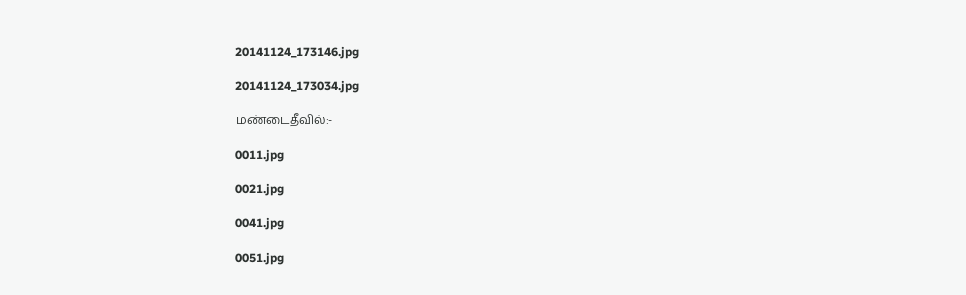20141124_173146.jpg

20141124_173034.jpg

மண்டைதீவில்:-

0011.jpg

0021.jpg

0041.jpg

0051.jpg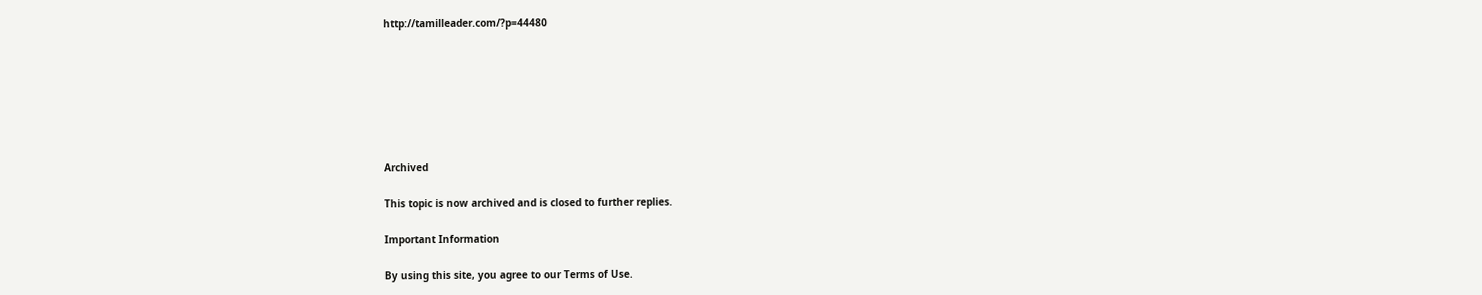http://tamilleader.com/?p=44480







Archived

This topic is now archived and is closed to further replies.

Important Information

By using this site, you agree to our Terms of Use.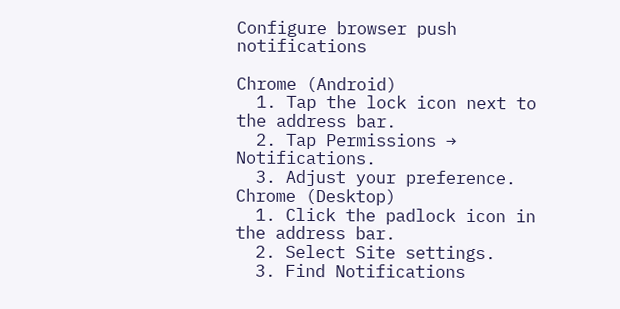Configure browser push notifications

Chrome (Android)
  1. Tap the lock icon next to the address bar.
  2. Tap Permissions → Notifications.
  3. Adjust your preference.
Chrome (Desktop)
  1. Click the padlock icon in the address bar.
  2. Select Site settings.
  3. Find Notifications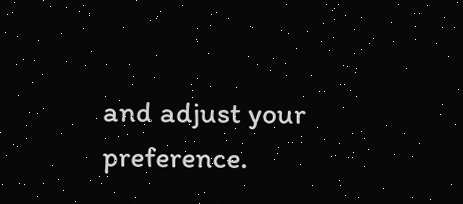and adjust your preference.